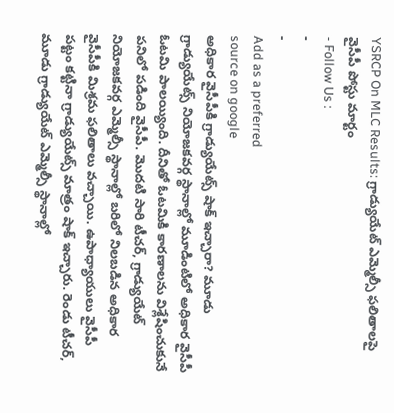YSRCP On MLC Results: గ్రాడ్యుయేట్ ఎమ్మెల్సీ ఫలితాలపై వైసీపీ పోస్టు మార్టం
- Follow Us :
-
-
Add as a preferred
source on google
అధికార వైసీపీకి గ్రాడ్యుయేట్స్ షాక్ ఇచ్చారా? మూడు గ్రాడ్యుయేట్స్ నియోజకవర్గ స్థానాల్లో మూడింటిలో అధికార వైసీపీ ఓటమి పాలయ్యింది. దీనితో ఓటమికి కారణాలను విశ్లేషించుకునే పనిలో పడింది వైసీపీ. మొదటి సారి టీచర్, గ్రాడ్యుయేట్ నియోజకవర్గ ఎమ్మెల్సీ స్థానాల్లో బరిలో నిలబడిన అధికార వైసీపీకి మిశ్రమ ఫలితాలు వచ్చాయి. ఉపాధ్యాయులు వైసీపీ పట్టం కట్టినా గ్రాడ్యుయేట్స్ మాత్రం షాక్ ఇచ్చారు. రెండు టీచర్, మూడు గ్రాడ్యుయేట్ ఎమ్మెల్సీ స్థానాల్లో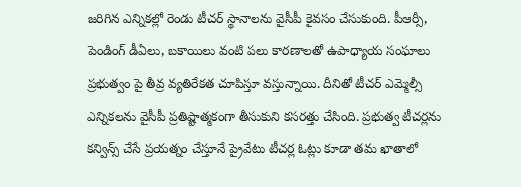జరిగిన ఎన్నికల్లో రెండు టీచర్ స్థానాలను వైసీపీ కైవసం చేసుకుంది. పీఆర్సీ, పెండింగ్ డీఏలు, బకాయిలు వంటి పలు కారణాలతో ఉపాధ్యాయ సంఘాలు ప్రభుత్వం పై తీవ్ర వ్యతిరేకత చూపిస్తూ వస్తున్నాయి. దీనితో టీచర్ ఎమ్మెల్సీ ఎన్నికలను వైసీపీ ప్రతిష్టాత్మకంగా తీసుకుని కసరత్తు చేసింది. ప్రభుత్వ టీచర్లను కన్విన్స్ చేసే ప్రయత్నం చేస్తూనే ప్రైవేటు టీచర్ల ఓట్లు కూడా తమ ఖాతాలో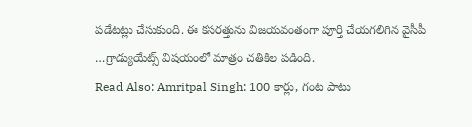పడేటట్లు చేసుకుంది. ఈ కసరత్తును విజయవంతంగా పూర్తి చేయగలిగిన వైసీపీ …గ్రాడ్యుయేట్స్ విషయంలో మాత్రం చతికిల పడింది.
Read Also: Amritpal Singh: 100 కార్లు, గంట పాటు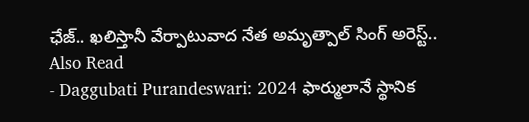ఛేజ్.. ఖలిస్తానీ వేర్పాటువాద నేత అమృత్పాల్ సింగ్ అరెస్ట్..
Also Read
- Daggubati Purandeswari: 2024 ఫార్ములానే స్థానిక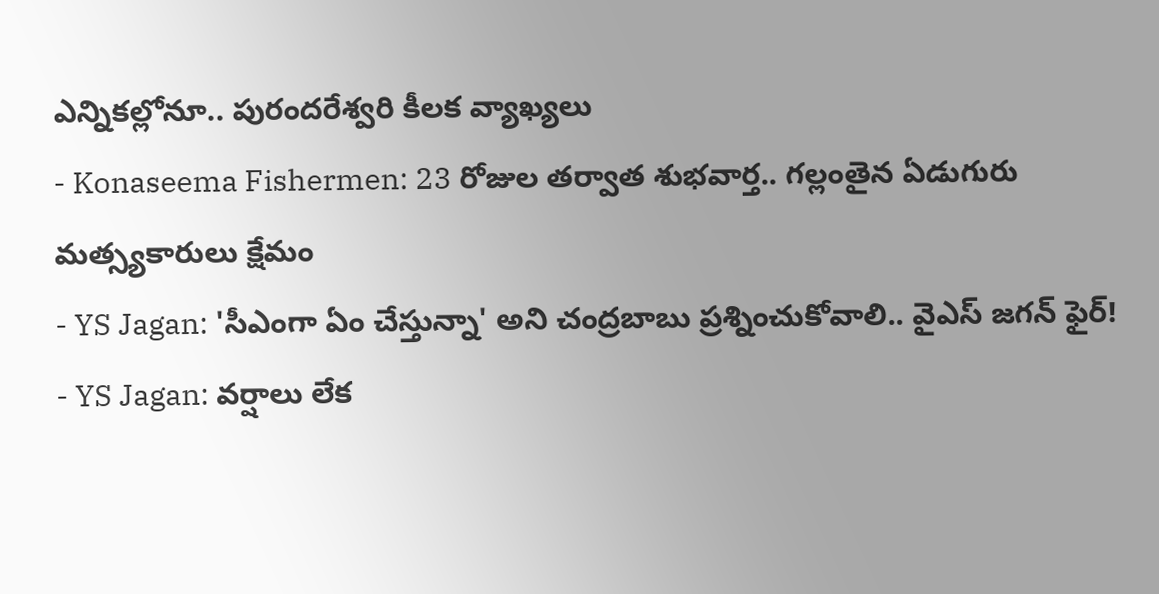ఎన్నికల్లోనూ.. పురందరేశ్వరి కీలక వ్యాఖ్యలు
- Konaseema Fishermen: 23 రోజుల తర్వాత శుభవార్త.. గల్లంతైన ఏడుగురు మత్స్యకారులు క్షేమం
- YS Jagan: 'సీఎంగా ఏం చేస్తున్నా' అని చంద్రబాబు ప్రశ్నించుకోవాలి.. వైఎస్ జగన్ ఫైర్!
- YS Jagan: వర్షాలు లేక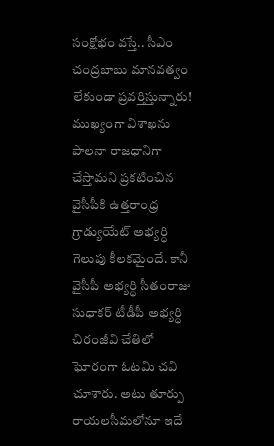సంక్షోభం వస్తే.. సీఎం చంద్రబాబు మానవత్వం లేకుండా ప్రవర్తిస్తున్నారు!
ముఖ్యంగా విశాఖను పాలనా రాజధానిగా చేస్తామని ప్రకటించిన వైసీపీకి ఉత్తరాంధ్ర గ్రాడ్యుయేట్ అభ్యర్ధి గెలుపు కీలకమైందే. కానీ వైసీపీ అభ్యర్ధి సీతంరాజు సుధాకర్ టీడీపీ అభ్యర్ధి చిరంజీవి చేతిలో ఘోరంగా ఓటమి చవి చూశారు. అటు తూర్పు రాయలసీమలోనూ ఇదే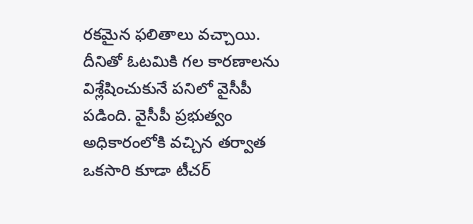రకమైన ఫలితాలు వచ్చాయి. దీనితో ఓటమికి గల కారణాలను విశ్లేషించుకునే పనిలో వైసీపీ పడింది. వైసీపీ ప్రభుత్వం అధికారంలోకి వచ్చిన తర్వాత ఒకసారి కూడా టీచర్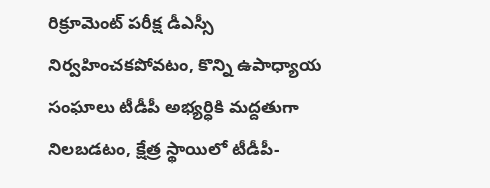రిక్రూమెంట్ పరీక్ష డీఎస్సీ నిర్వహించకపోవటం, కొన్ని ఉపాధ్యాయ సంఘాలు టీడీపీ అభ్యర్ధికి మద్దతుగా నిలబడటం, క్షేత్ర స్థాయిలో టీడీపీ-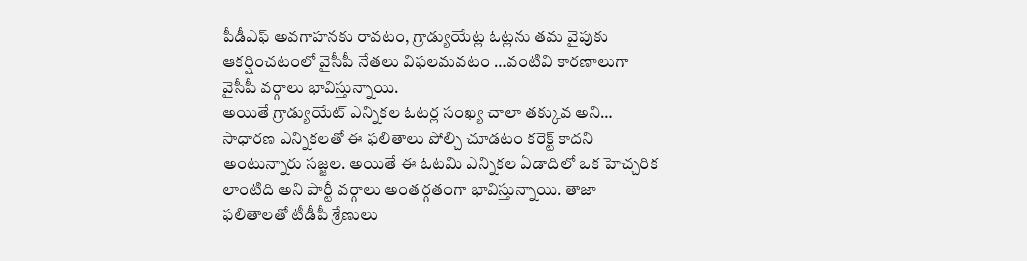పీడీఎఫ్ అవగాహనకు రావటం, గ్రాడ్యుయేట్ల ఓట్లను తమ వైపుకు ఆకర్షించటంలో వైసీపీ నేతలు విఫలమవటం …వంటివి కారణాలుగా వైసీపీ వర్గాలు భావిస్తున్నాయి.
అయితే గ్రాడ్యుయేట్ ఎన్నికల ఓటర్ల సంఖ్య చాలా తక్కువ అని… సాధారణ ఎన్నికలతో ఈ ఫలితాలు పోల్చి చూడటం కరెక్ట్ కాదని అంటున్నారు సజ్జల. అయితే ఈ ఓటమి ఎన్నికల ఏడాదిలో ఒక హెచ్చరిక లాంటిది అని పార్టీ వర్గాలు అంతర్గతంగా భావిస్తున్నాయి. తాజా ఫలితాలతో టీడీపీ శ్రేణులు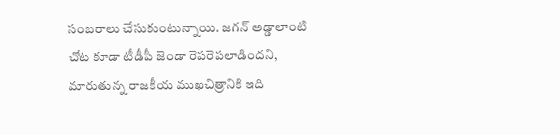సంబరాలు చేసుకుంటున్నాయి. జగన్ అడ్డాలాంటి చోట కూడా టీడీపీ జెండా రెపరెపలాడిందని, మారుతున్న రాజకీయ ముఖచిత్రానికి ఇది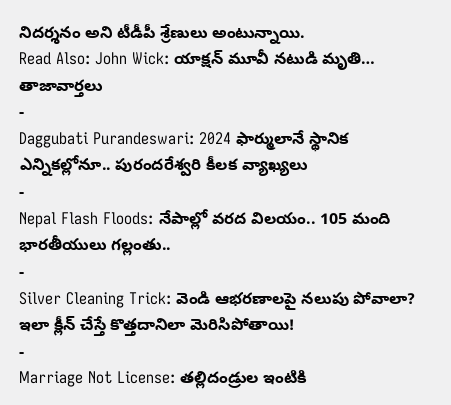నిదర్శనం అని టీడీపీ శ్రేణులు అంటున్నాయి.
Read Also: John Wick: యాక్షన్ మూవీ నటుడి మృతి…
తాజావార్తలు
-
Daggubati Purandeswari: 2024 ఫార్ములానే స్థానిక ఎన్నికల్లోనూ.. పురందరేశ్వరి కీలక వ్యాఖ్యలు
-
Nepal Flash Floods: నేపాల్లో వరద విలయం.. 105 మంది భారతీయులు గల్లంతు..
-
Silver Cleaning Trick: వెండి ఆభరణాలపై నలుపు పోవాలా? ఇలా క్లీన్ చేస్తే కొత్తదానిలా మెరిసిపోతాయి!
-
Marriage Not License: తల్లిదండ్రుల ఇంటికి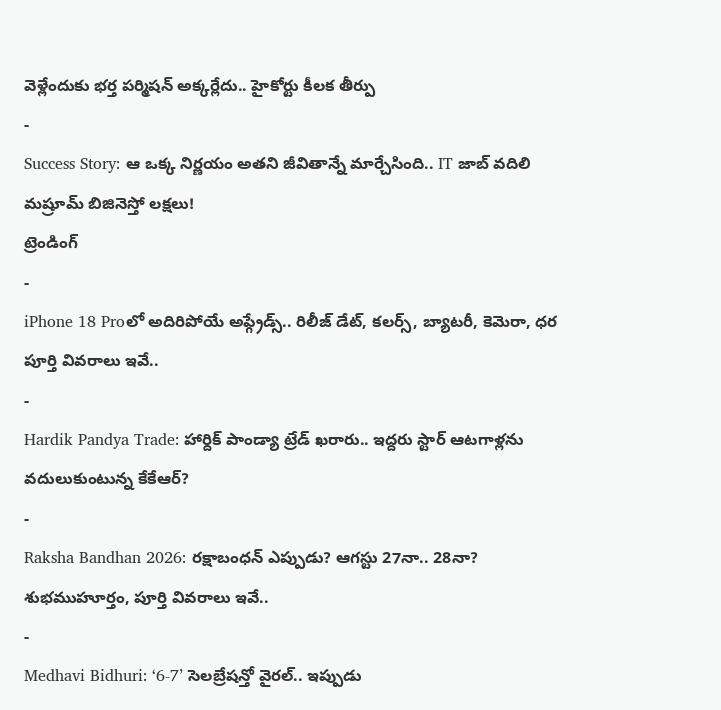వెళ్లేందుకు భర్త పర్మిషన్ అక్కర్లేదు.. హైకోర్టు కీలక తీర్పు
-
Success Story: ఆ ఒక్క నిర్ణయం అతని జీవితాన్నే మార్చేసింది.. IT జాబ్ వదిలి మష్రూమ్ బిజినెస్తో లక్షలు!
ట్రెండింగ్
-
iPhone 18 Proలో అదిరిపోయే అప్గ్రేడ్స్.. రిలీజ్ డేట్, కలర్స్, బ్యాటరీ, కెమెరా, ధర పూర్తి వివరాలు ఇవే..
-
Hardik Pandya Trade: హార్దిక్ పాండ్యా ట్రేడ్ ఖరారు.. ఇద్దరు స్టార్ ఆటగాళ్లను వదులుకుంటున్న కేకేఆర్?
-
Raksha Bandhan 2026: రక్షాబంధన్ ఎప్పుడు? ఆగస్టు 27నా.. 28నా? శుభముహూర్తం, పూర్తి వివరాలు ఇవే..
-
Medhavi Bidhuri: ‘6-7’ సెలబ్రేషన్తో వైరల్.. ఇప్పుడు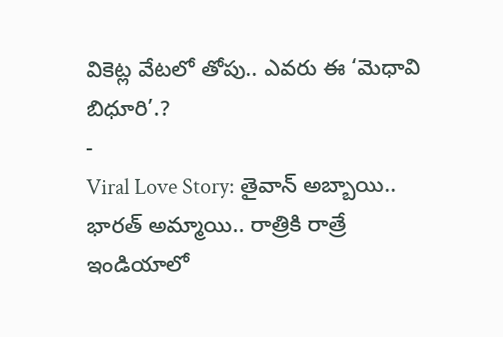వికెట్ల వేటలో తోపు.. ఎవరు ఈ ‘మెధావి బిధూరి’.?
-
Viral Love Story: తైవాన్ అబ్బాయి.. భారత్ అమ్మాయి.. రాత్రికి రాత్రే ఇండియాలో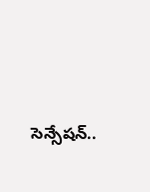సెన్సేషన్..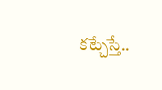కట్చేస్తే..